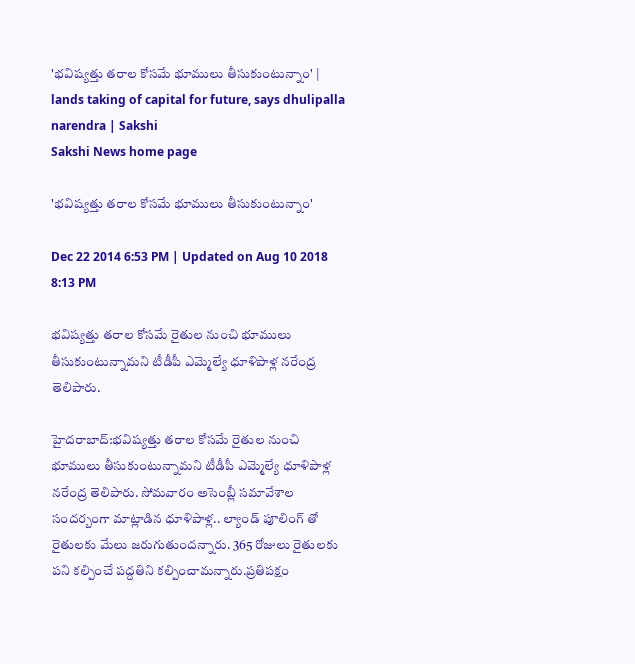'భవిష్యత్తు తరాల కోసమే భూములు తీసుకుంటున్నాం' | lands taking of capital for future, says dhulipalla narendra | Sakshi
Sakshi News home page

'భవిష్యత్తు తరాల కోసమే భూములు తీసుకుంటున్నాం'

Dec 22 2014 6:53 PM | Updated on Aug 10 2018 8:13 PM

భవిష్యత్తు తరాల కోసమే రైతుల నుంచి భూములు తీసుకుంటున్నామని టీడీపీ ఎమ్మెల్యే ధూళిపాళ్ల నరేంద్ర తెలిపారు.

హైదరాబాద్:భవిష్యత్తు తరాల కోసమే రైతుల నుంచి భూములు తీసుకుంటున్నామని టీడీపీ ఎమ్మెల్యే ధూళిపాళ్ల నరేంద్ర తెలిపారు. సోమవారం అసెంబ్లీ సమావేశాల సందర్బంగా మాట్లాడిన ధూళిపాళ్ల.. ల్యాండ్ పూలింగ్ తో రైతులకు మేలు జరుగుతుందన్నారు. 365 రోజులు రైతులకు పని కల్పించే పద్దతిని కల్పించామన్నారు.ప్రతిపక్షం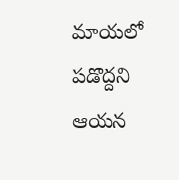మాయలో పడొద్దని ఆయన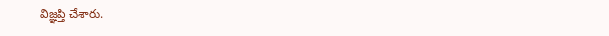విజ్ఞప్తి చేశారు.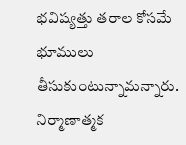భవిష్యత్తు తరాల కోసమే భూములు తీసుకుంటున్నామన్నారు. నిర్మాణాత్మక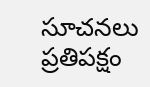సూచనలు ప్రతిపక్షం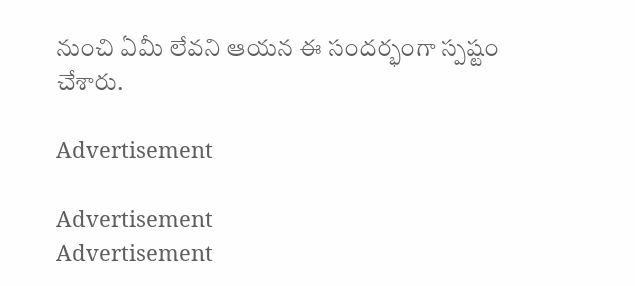నుంచి ఏమీ లేవని ఆయన ఈ సందర్భంగా స్పష్టం చేశారు.

Advertisement

Advertisement
Advertisement